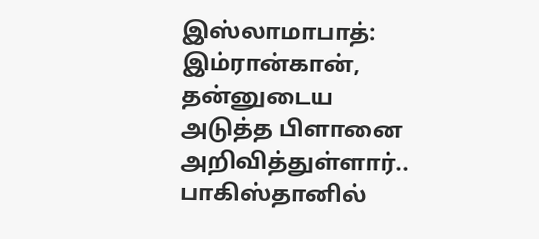இஸ்லாமாபாத்: இம்ரான்கான், தன்னுடைய அடுத்த பிளானை அறிவித்துள்ளார்.. பாகிஸ்தானில்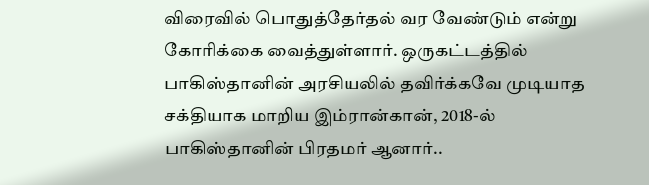விரைவில் பொதுத்தேர்தல் வர வேண்டும் என்று கோரிக்கை வைத்துள்ளார். ஒருகட்டத்தில் பாகிஸ்தானின் அரசியலில் தவிர்க்கவே முடியாத சக்தியாக மாறிய இம்ரான்கான், 2018-ல் பாகிஸ்தானின் பிரதமர் ஆனார்..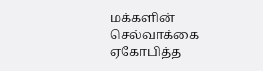மக்களின் செல்வாக்கை ஏகோபித்த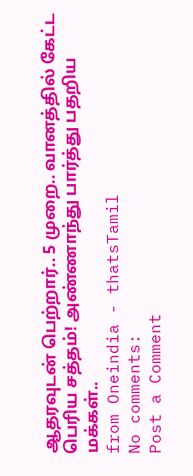ஆதரவுடன் பெற்றார்.. 5 முறை.. வானத்தில் கேட்ட பெரிய சத்தம்! அண்ணாந்து பார்த்து பதறிய மக்கள்..
from Oneindia - thatsTamil
No comments:
Post a Comment